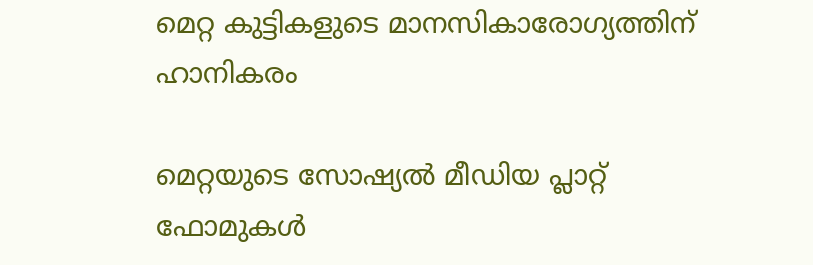മെറ്റ കുട്ടികളുടെ മാനസികാരോഗ്യത്തിന് ഹാനികരം

മെറ്റയുടെ സോഷ്യൽ മീഡിയ പ്ലാറ്റ് ഫോമുകൾ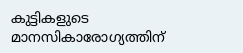കുട്ടികളുടെ മാനസികാരോഗ്യത്തിന്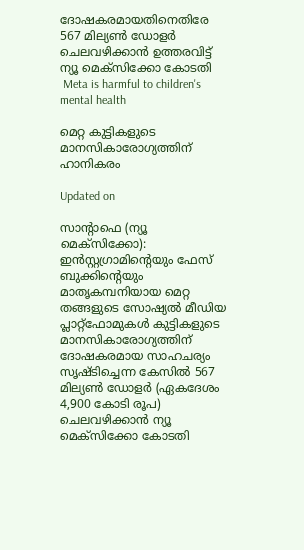ദോഷകരമായതിനെതിരേ 567 മില്യൺ ഡോളർ ചെലവഴിക്കാൻ ഉത്തരവിട്ട് ന്യൂ മെക്സിക്കോ കോടതി
 Meta is harmful to children's mental health

മെറ്റ കുട്ടികളുടെ മാനസികാരോഗ്യത്തിന് ഹാനികരം

Updated on

സാന്‍റാഫെ (ന്യൂ മെക്സിക്കോ): ഇൻസ്റ്റഗ്രാമിന്‍റെയും ഫേസ് ബുക്കിന്‍റെയും മാതൃകമ്പനിയായ മെറ്റ തങ്ങളുടെ സോഷ്യൽ മീഡിയ പ്ലാറ്റ്ഫോമുകൾ കുട്ടികളുടെ മാനസികാരോഗ്യത്തിന് ദോഷകരമായ സാഹചര്യം സൃഷ്ടിച്ചെന്ന കേസിൽ 567 മില്യൺ ഡോളർ (ഏകദേശം 4,900 കോടി രൂപ) ചെലവഴിക്കാന്‍ ന്യൂ മെക്‌സിക്കോ കോടതി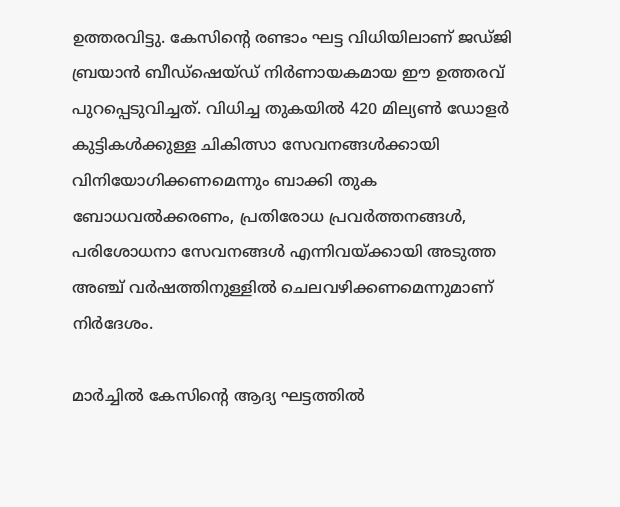ഉത്തരവിട്ടു. കേസിന്‍റെ രണ്ടാം ഘട്ട വിധിയിലാണ് ജഡ്ജി ബ്രയാൻ ബീഡ്ഷെയ്ഡ് നിർണായകമായ ഈ ഉത്തരവ് പുറപ്പെടുവിച്ചത്. വിധിച്ച തുകയിൽ 420 മില്യൺ ഡോളർ കുട്ടികൾക്കുള്ള ചികിത്സാ സേവനങ്ങൾക്കായി വിനിയോഗിക്കണമെന്നും ബാക്കി തുക ബോധവല്‍ക്കരണം, പ്രതിരോധ പ്രവര്‍ത്തനങ്ങള്‍, പരിശോധനാ സേവനങ്ങള്‍ എന്നിവയ്ക്കായി അടുത്ത അഞ്ച് വര്‍ഷത്തിനുള്ളില്‍ ചെലവഴിക്കണമെന്നുമാണ് നിര്‍ദേശം.

മാര്‍ച്ചില്‍ കേസിന്‍റെ ആദ്യ ഘട്ടത്തിൽ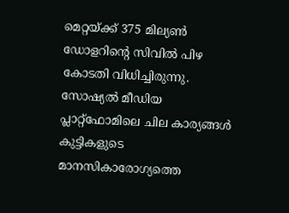മെറ്റയ്ക്ക് 375 മില്യണ്‍ ഡോളറിന്‍റെ സിവില്‍ പിഴ കോടതി വിധിച്ചിരുന്നു. സോഷ്യല്‍ മീഡിയ പ്ലാറ്റ്ഫോമിലെ ചില കാര്യങ്ങള്‍ കുട്ടികളുടെ മാനസികാരോഗ്യത്തെ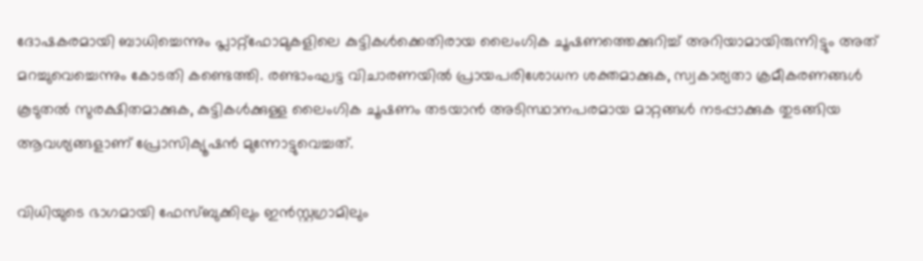ദോഷകരമായി ബാധിച്ചെന്നും പ്ലാറ്റ്‌ഫോമുകളിലെ കുട്ടികള്‍ക്കെതിരായ ലൈംഗിക ചൂഷണത്തെക്കുറിച്ച് അറിയാമായിരുന്നിട്ടും അത് മറച്ചുവെച്ചെന്നും കോടതി കണ്ടെത്തി. രണ്ടാംഘട്ട വിചാരണയില്‍ പ്രായപരിശോധന ശക്തമാക്കുക, സ്വകാര്യതാ ക്രമീകരണങ്ങള്‍ കൂടുതല്‍ സുരക്ഷിതമാക്കുക, കുട്ടികള്‍ക്കുള്ള ലൈംഗിക ചൂഷണം തടയാന്‍ അടിസ്ഥാനപരമായ മാറ്റങ്ങള്‍ നടപ്പാക്കുക തുടങ്ങിയ ആവശ്യങ്ങളാണ് പ്രോസിക്യൂഷന്‍ മുന്നോട്ടുവെച്ചത്.

വിധിയുടെ ഭാഗമായി ഫേസ്ബുക്കിലും ഇന്‍സ്റ്റഗ്രാമിലും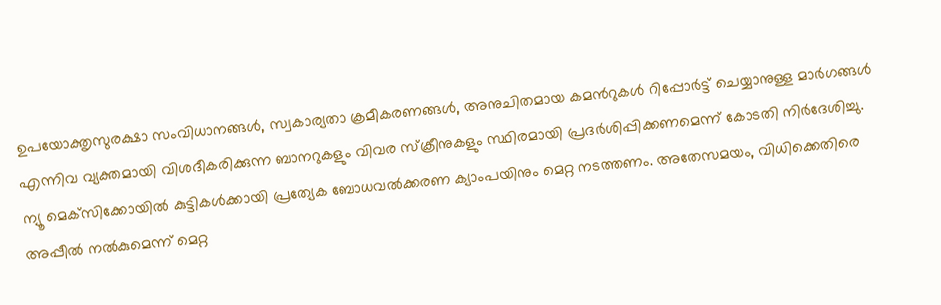ഉപയോക്തൃസുരക്ഷാ സംവിധാനങ്ങള്‍, സ്വകാര്യതാ ക്രമീകരണങ്ങള്‍, അനുചിതമായ കമന്‍റുകള്‍ റിപ്പോര്‍ട്ട് ചെയ്യാനുള്ള മാര്‍ഗങ്ങള്‍ എന്നിവ വ്യക്തമായി വിശദീകരിക്കുന്ന ബാനറുകളും വിവര സ്‌ക്രീനുകളും സ്ഥിരമായി പ്രദര്‍ശിപ്പിക്കണമെന്ന് കോടതി നിര്‍ദേശിച്ചു. ന്യൂ മെക്‌സിക്കോയില്‍ കുട്ടികള്‍ക്കായി പ്രത്യേക ബോധവല്‍ക്കരണ ക്യാംപയിനും മെറ്റ നടത്തണം. അതേസമയം, വിധിക്കെതിരെ അപ്പീല്‍ നല്‍കുമെന്ന് മെറ്റ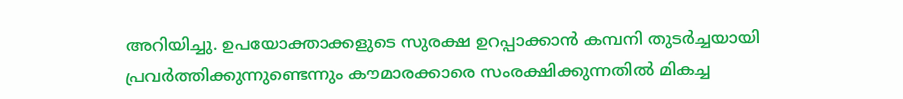അറിയിച്ചു. ഉപയോക്താക്കളുടെ സുരക്ഷ ഉറപ്പാക്കാന്‍ കമ്പനി തുടര്‍ച്ചയായി പ്രവര്‍ത്തിക്കുന്നുണ്ടെന്നും കൗമാരക്കാരെ സംരക്ഷിക്കുന്നതില്‍ മികച്ച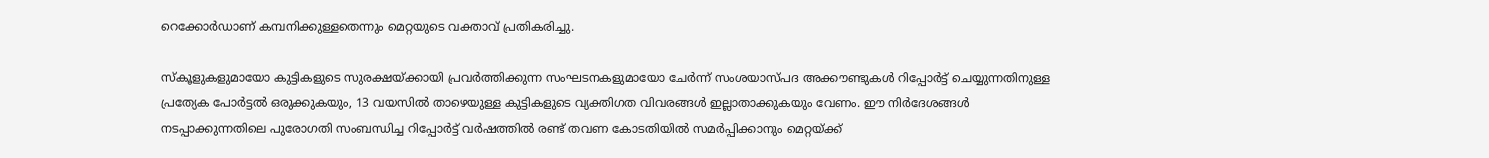റെക്കോര്‍ഡാണ് കമ്പനിക്കുള്ളതെന്നും മെറ്റയുടെ വക്താവ് പ്രതികരിച്ചു.

സ്‌കൂളുകളുമായോ കുട്ടികളുടെ സുരക്ഷയ്ക്കായി പ്രവര്‍ത്തിക്കുന്ന സംഘടനകളുമായോ ചേര്‍ന്ന് സംശയാസ്പദ അക്കൗണ്ടുകള്‍ റിപ്പോര്‍ട്ട് ചെയ്യുന്നതിനുള്ള പ്രത്യേക പോര്‍ട്ടല്‍ ഒരുക്കുകയും, 13 വയസില്‍ താഴെയുള്ള കുട്ടികളുടെ വ്യക്തിഗത വിവരങ്ങള്‍ ഇല്ലാതാക്കുകയും വേണം. ഈ നിര്‍ദേശങ്ങള്‍ നടപ്പാക്കുന്നതിലെ പുരോഗതി സംബന്ധിച്ച റിപ്പോര്‍ട്ട് വര്‍ഷത്തില്‍ രണ്ട് തവണ കോടതിയില്‍ സമര്‍പ്പിക്കാനും മെറ്റയ്ക്ക്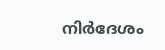നിര്‍ദേശം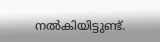നല്‍കിയിട്ടുണ്ട്.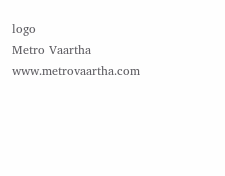logo
Metro Vaartha
www.metrovaartha.com